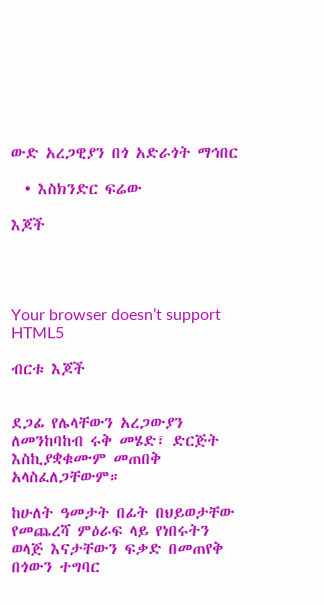ውድ አረጋዊያን በጎ አድራጎት ማኅበር

  • እስክንድር ፍሬው

እጆች




Your browser doesn’t support HTML5

ብርቱ እጆች


ደጋፊ የሌላቸውን አረጋውያን ለመንከባከብ ሩቅ መሄድ፣ ድርጅት እስኪያቋቁሙም መጠበቅ አላስፈለጋቸውም።

ከሁለት ዓመታት በፊት በህይወታቸው የመጨረሻ ምዕራፍ ላይ የነበሩትን ወላጅ እናታቸውን ፍቃድ በመጠየቅ በጎውን ተግባር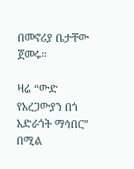በመኖሪያ ቤታቸው ጀመሩ።

ዛሬ “ውድ የአረጋውያን በጎ አድራጎት ማኅበር” በሚል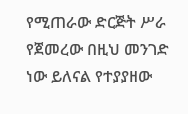የሚጠራው ድርጅት ሥራ የጀመረው በዚህ መንገድ ነው ይለናል የተያያዘው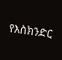የእስክንድር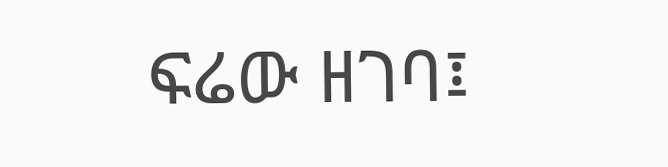ፍሬው ዘገባ፤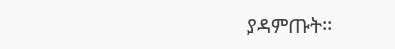ያዳምጡት፡፡